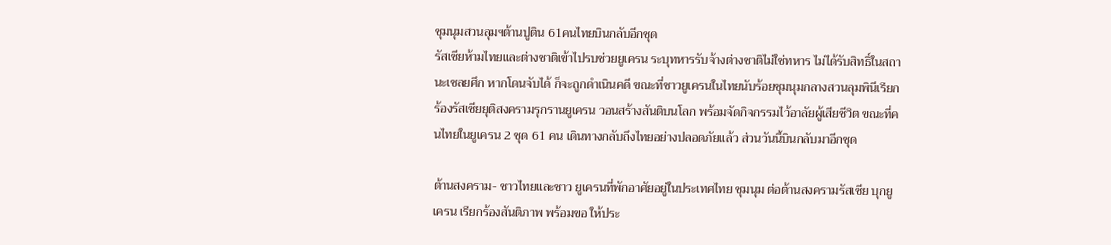ชุมนุมสวนลุมฯต้านปูติน 61คนไทยบินกลับอีกชุด
รัสเซียห้ามไทยและต่างชาติเข้าไปรบช่วยยูเครน ระบุทหารรับจ้างต่างชาติไม่ใช่ทหาร ไม่ได้รับสิทธิ์ในสถานะเชลยศึก หากโดนจับได้ ก็จะถูกดำเนินคดี ขณะที่ชาวยูเครนในไทยนับร้อยชุมนุมกลางสวนลุมพินีเรียกร้องรัสเซียยุติสงครามรุกรานยูเครน วอนสร้างสันติบนโลก พร้อมจัดกิจกรรมไว้อาลัยผู้เสียชีวิต ขณะที่คนไทยในยูเครน 2 ชุด 61 คน เดินทางกลับถึงไทยอย่างปลอดภัยแล้ว ส่วนวันนี้บินกลับมาอีกชุด

ต้านสงคราม- ชาวไทยและชาว ยูเครนที่พักอาศัยอยู่ในประเทศไทย ชุมนุม ต่อต้านสงครามรัสเซีย บุกยูเครน เรียกร้องสันติภาพ พร้อมขอ ให้ประ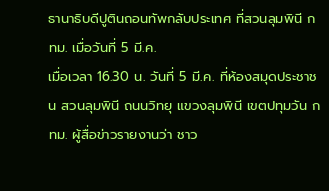ธานาธิบดีปูตินถอนทัพกลับประเทศ ที่สวนลุมพินี กทม. เมื่อวันที่ 5 มี.ค.
เมื่อเวลา 16.30 น. วันที่ 5 มี.ค. ที่ห้องสมุดประชาชน สวนลุมพินี ถนนวิทยุ แขวงลุมพินี เขตปทุมวัน กทม. ผู้สื่อข่าวรายงานว่า ชาว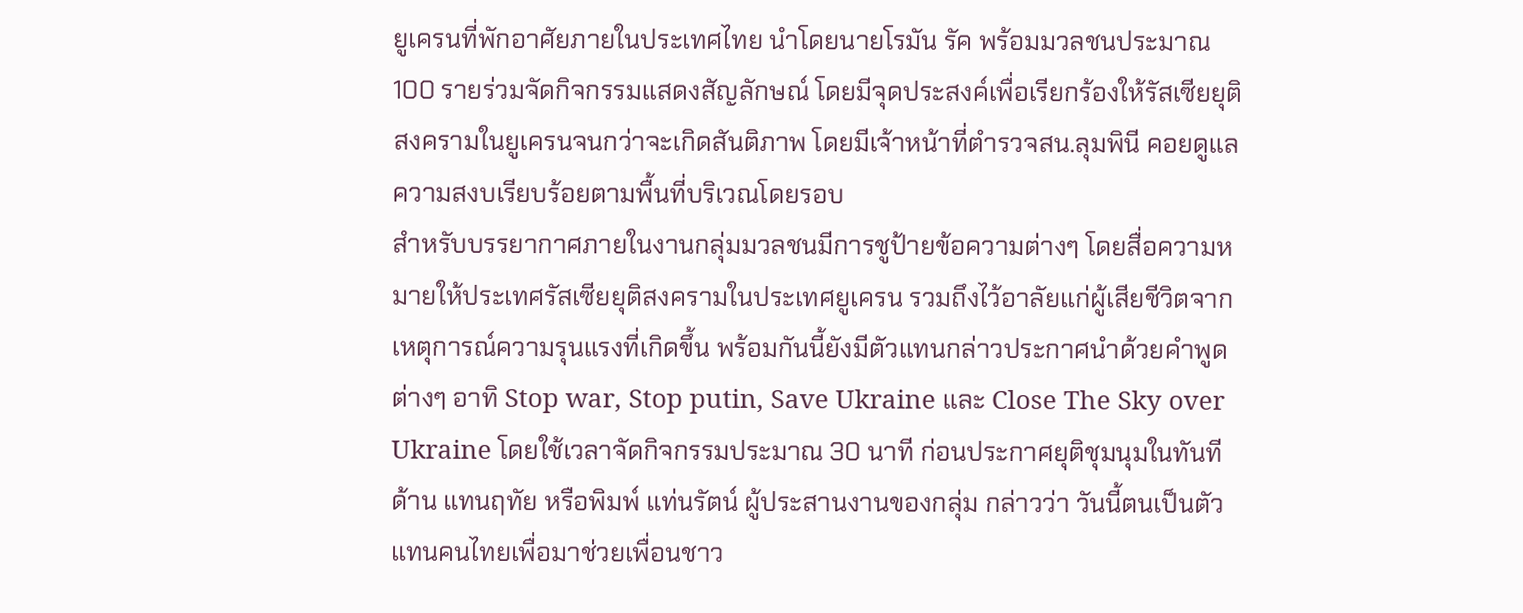ยูเครนที่พักอาศัยภายในประเทศไทย นำโดยนายโรมัน รัค พร้อมมวลชนประมาณ 100 รายร่วมจัดกิจกรรมแสดงสัญลักษณ์ โดยมีจุดประสงค์เพื่อเรียกร้องให้รัสเซียยุติสงครามในยูเครนจนกว่าจะเกิดสันติภาพ โดยมีเจ้าหน้าที่ตำรวจสน.ลุมพินี คอยดูแลความสงบเรียบร้อยตามพื้นที่บริเวณโดยรอบ
สำหรับบรรยากาศภายในงานกลุ่มมวลชนมีการชูป้ายข้อความต่างๆ โดยสื่อความหมายให้ประเทศรัสเซียยุติสงครามในประเทศยูเครน รวมถึงไว้อาลัยแก่ผู้เสียชีวิตจากเหตุการณ์ความรุนแรงที่เกิดขึ้น พร้อมกันนี้ยังมีตัวแทนกล่าวประกาศนำด้วยคำพูดต่างๆ อาทิ Stop war, Stop putin, Save Ukraine และ Close The Sky over Ukraine โดยใช้เวลาจัดกิจกรรมประมาณ 30 นาที ก่อนประกาศยุติชุมนุมในทันที
ด้าน แทนฤทัย หรือพิมพ์ แท่นรัตน์ ผู้ประสานงานของกลุ่ม กล่าวว่า วันนี้ตนเป็นตัวแทนคนไทยเพื่อมาช่วยเพื่อนชาว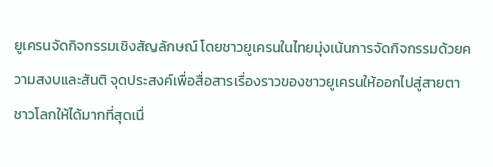ยูเครนจัดกิจกรรมเชิงสัญลักษณ์ โดยชาวยูเครนในไทยมุ่งเน้นการจัดกิจกรรมด้วยความสงบและสันติ จุดประสงค์เพื่อสื่อสารเรื่องราวของชาวยูเครนให้ออกไปสู่สายตาชาวโลกให้ได้มากที่สุดเนื่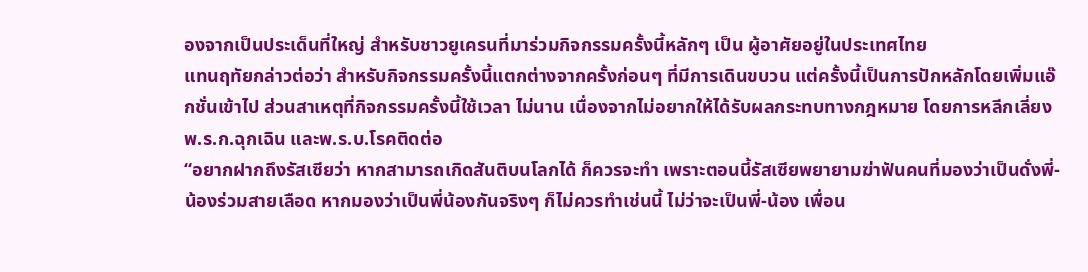องจากเป็นประเด็นที่ใหญ่ สำหรับชาวยูเครนที่มาร่วมกิจกรรมครั้งนี้หลักๆ เป็น ผู้อาศัยอยู่ในประเทศไทย
แทนฤทัยกล่าวต่อว่า สำหรับกิจกรรมครั้งนี้แตกต่างจากครั้งก่อนๆ ที่มีการเดินขบวน แต่ครั้งนี้เป็นการปักหลักโดยเพิ่มแอ๊กชั่นเข้าไป ส่วนสาเหตุที่กิจกรรมครั้งนี้ใช้เวลา ไม่นาน เนื่องจากไม่อยากให้ได้รับผลกระทบทางกฎหมาย โดยการหลีกเลี่ยง พ.ร.ก.ฉุกเฉิน และพ.ร.บ.โรคติดต่อ
“อยากฝากถึงรัสเซียว่า หากสามารถเกิดสันติบนโลกได้ ก็ควรจะทำ เพราะตอนนี้รัสเซียพยายามฆ่าฟันคนที่มองว่าเป็นดั่งพี่-น้องร่วมสายเลือด หากมองว่าเป็นพี่น้องกันจริงๆ ก็ไม่ควรทำเช่นนี้ ไม่ว่าจะเป็นพี่-น้อง เพื่อน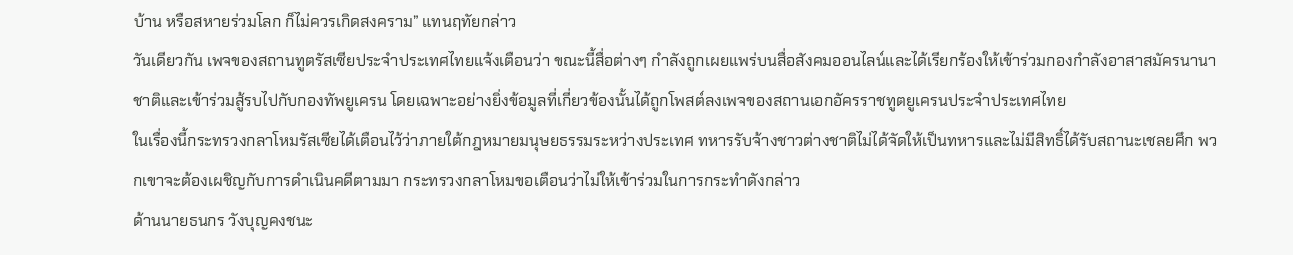บ้าน หรือสหายร่วมโลก ก็ไม่ควรเกิดสงคราม” แทนฤทัยกล่าว
วันเดียวกัน เพจของสถานทูตรัสเซียประจำประเทศไทยแจ้งเตือนว่า ขณะนี้สื่อต่างๆ กำลังถูกเผยแพร่บนสื่อสังคมออนไลน์และได้เรียกร้องให้เข้าร่วมกองกำลังอาสาสมัครนานาชาติและเข้าร่วมสู้รบไปกับกองทัพยูเครน โดยเฉพาะอย่างยิ่งข้อมูลที่เกี่ยวข้องนั้นได้ถูกโพสต์ลงเพจของสถานเอกอัครราชทูตยูเครนประจำประเทศไทย
ในเรื่องนี้กระทรวงกลาโหมรัสเซียได้เตือนไว้ว่าภายใต้กฎหมายมนุษยธรรมระหว่างประเทศ ทหารรับจ้างชาวต่างชาติไม่ได้จัดให้เป็นทหารและไม่มีสิทธิ์ได้รับสถานะเชลยศึก พวกเขาจะต้องเผชิญกับการดำเนินคดีตามมา กระทรวงกลาโหมขอเตือนว่าไม่ให้เข้าร่วมในการกระทำดังกล่าว
ด้านนายธนกร วังบุญคงชนะ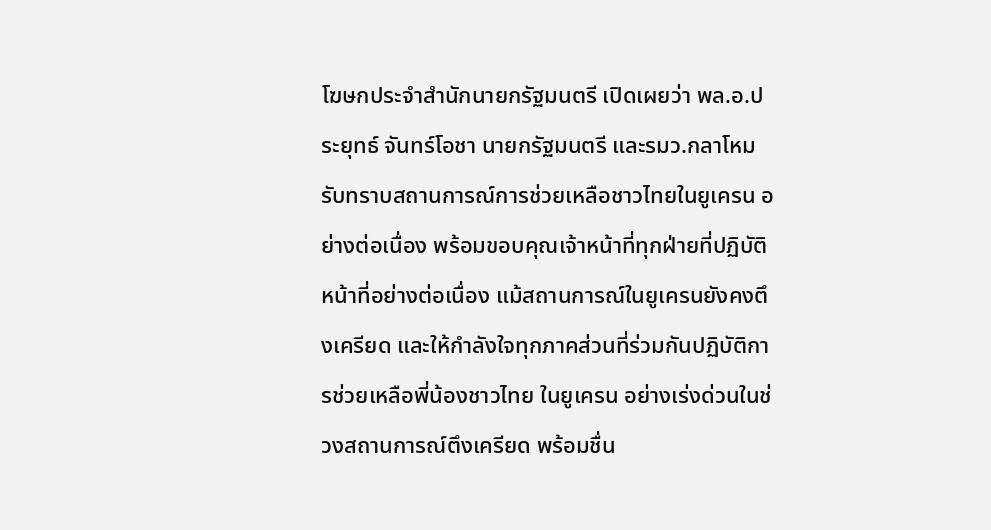โฆษกประจำสำนักนายกรัฐมนตรี เปิดเผยว่า พล.อ.ประยุทธ์ จันทร์โอชา นายกรัฐมนตรี และรมว.กลาโหมรับทราบสถานการณ์การช่วยเหลือชาวไทยในยูเครน อย่างต่อเนื่อง พร้อมขอบคุณเจ้าหน้าที่ทุกฝ่ายที่ปฏิบัติหน้าที่อย่างต่อเนื่อง แม้สถานการณ์ในยูเครนยังคงตึงเครียด และให้กำลังใจทุกภาคส่วนที่ร่วมกันปฏิบัติการช่วยเหลือพี่น้องชาวไทย ในยูเครน อย่างเร่งด่วนในช่วงสถานการณ์ตึงเครียด พร้อมชื่น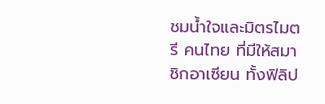ชมน้ำใจและมิตรไมตรี คนไทย ที่มีให้สมาชิกอาเซียน ทั้งฟิลิป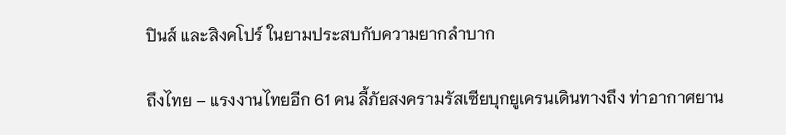ปินส์ และสิงคโปร์ ในยามประสบกับความยากลำบาก

ถึงไทย – แรงงานไทยอีก 61 คน ลี้ภัยสงครามรัสเซียบุกยูเครนเดินทางถึง ท่าอากาศยาน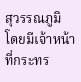สุวรรณภูมิ โดยมีเจ้าหน้าที่กระทร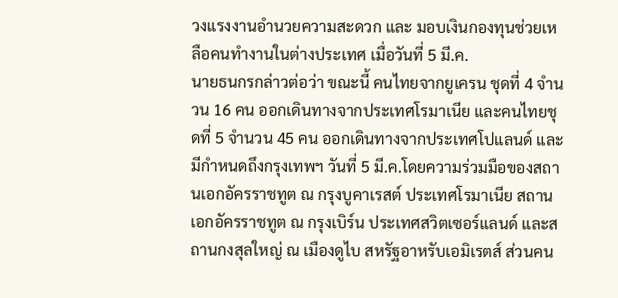วงแรงงานอำนวยความสะดวก และ มอบเงินกองทุนช่วยเหลือคนทำงานในต่างประเทศ เมื่อวันที่ 5 มี.ค.
นายธนกรกล่าวต่อว่า ขณะนี้ คนไทยจากยูเครน ชุดที่ 4 จำนวน 16 คน ออกเดินทางจากประเทศโรมาเนีย และคนไทยชุดที่ 5 จำนวน 45 คน ออกเดินทางจากประเทศโปแลนด์ และมีกำหนดถึงกรุงเทพฯ วันที่ 5 มี.ค.โดยความร่วมมือของสถานเอกอัครราชทูต ณ กรุงบูคาเรสต์ ประเทศโรมาเนีย สถานเอกอัครราชทูต ณ กรุงเบิร์น ประเทศสวิตเซอร์แลนด์ และสถานกงสุลใหญ่ ณ เมืองดูไบ สหรัฐอาหรับเอมิเรตส์ ส่วนคน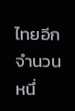ไทยอีกจำนวนหนึ่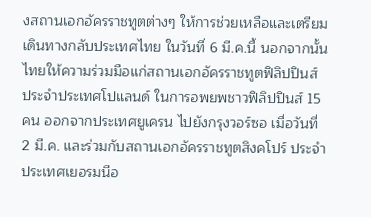งสถานเอกอัครราชทูตต่างๆ ให้การช่วยเหลือและเตรียมเดินทางกลับประเทศไทย ในวันที่ 6 มี.ค.นี้ นอกจากนั้นไทยให้ความร่วมมือแก่สถานเอกอัครราชทูตฟิลิปปินส์ ประจำประเทศโปแลนด์ ในการอพยพชาวฟิลิปปินส์ 15 คน ออกจากประเทศยูเครน ไปยังกรุงวอร์ซอ เมื่อวันที่ 2 มี.ค. และร่วมกับสถานเอกอัครราชทูตสิงคโปร์ ประจำประเทศเยอรมนีอ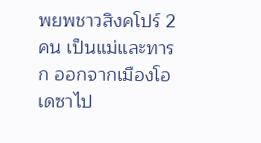พยพชาวสิงคโปร์ 2 คน เป็นแม่และทารก ออกจากเมืองโอเดซาไป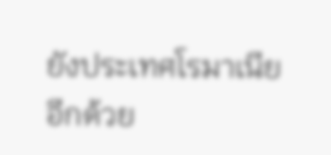ยังประเทศโรมาเนียอีกด้วย